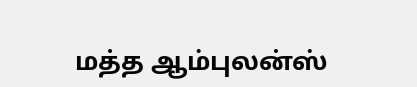மத்த ஆம்புலன்ஸ்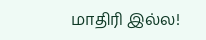மாதிரி இல்ல!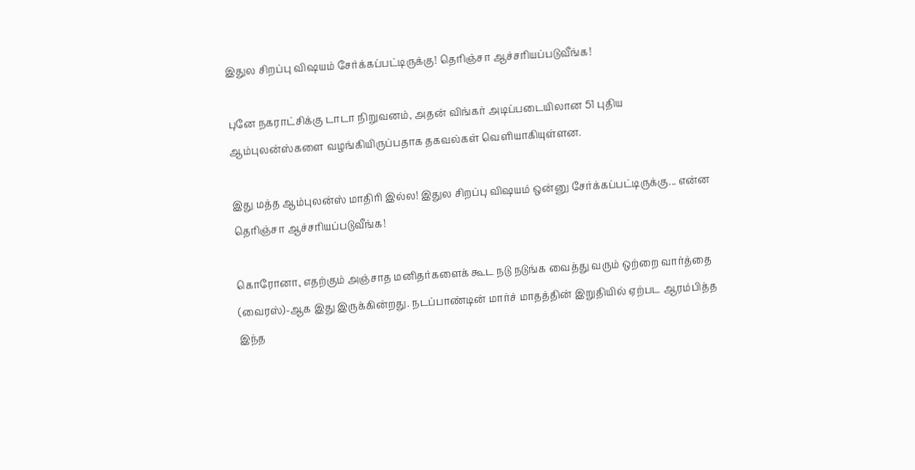இதுல சிறப்பு விஷயம் சேர்க்கப்பட்டிருக்கு! தெரிஞ்சா ஆச்சரியப்படுவீங்க!

புனே நகராட்சிக்கு டாடா நிறுவனம், அதன் விங்கர் அடிப்படையிலான 51 புதிய ஆம்புலன்ஸ்களை வழங்கியிருப்பதாக தகவல்கள் வெளியாகியுள்ளன.

இது மத்த ஆம்புலன்ஸ் மாதிரி இல்ல! இதுல சிறப்பு விஷயம் ஒன்னு சேர்க்கப்பட்டிருக்கு... என்ன தெரிஞ்சா ஆச்சரியப்படுவீங்க!

கொரோனா, எதற்கும் அஞ்சாத மனிதர்களைக் கூட நடு நடுங்க வைத்து வரும் ஒற்றை வார்த்தை (வைரஸ்)-ஆக இது இருக்கின்றது. நடப்பாண்டின் மார்ச் மாதத்தின் இறுதியில் ஏற்பட ஆரம்பித்த இந்த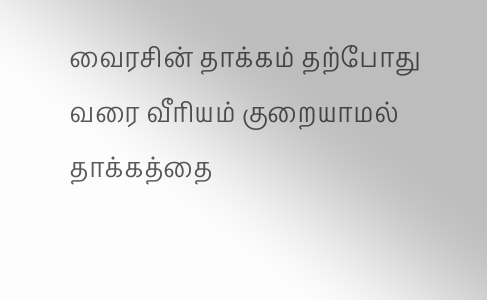வைரசின் தாக்கம் தற்போது வரை வீரியம் குறையாமல் தாக்கத்தை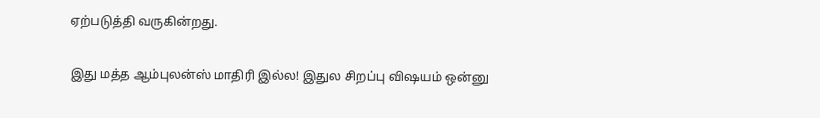ஏற்படுத்தி வருகின்றது.

இது மத்த ஆம்புலன்ஸ் மாதிரி இல்ல! இதுல சிறப்பு விஷயம் ஒன்னு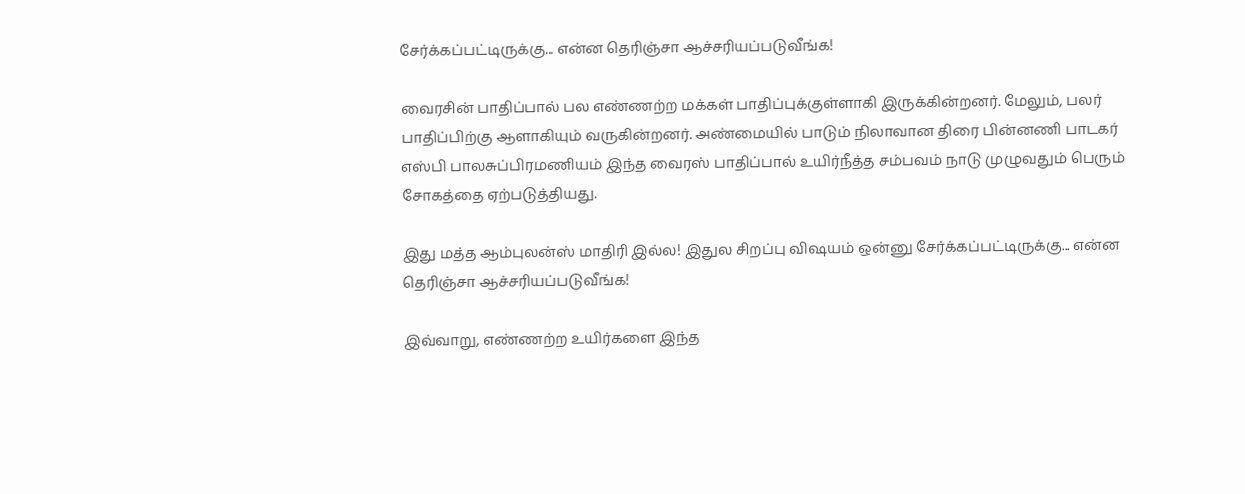சேர்க்கப்பட்டிருக்கு... என்ன தெரிஞ்சா ஆச்சரியப்படுவீங்க!

வைரசின் பாதிப்பால் பல எண்ணற்ற மக்கள் பாதிப்புக்குள்ளாகி இருக்கின்றனர். மேலும், பலர் பாதிப்பிற்கு ஆளாகியும் வருகின்றனர். அண்மையில் பாடும் நிலாவான திரை பின்னணி பாடகர் எஸ்பி பாலசுப்பிரமணியம் இந்த வைரஸ் பாதிப்பால் உயிர்நீத்த சம்பவம் நாடு முழுவதும் பெரும் சோகத்தை ஏற்படுத்தியது.

இது மத்த ஆம்புலன்ஸ் மாதிரி இல்ல! இதுல சிறப்பு விஷயம் ஒன்னு சேர்க்கப்பட்டிருக்கு... என்ன தெரிஞ்சா ஆச்சரியப்படுவீங்க!

இவ்வாறு, எண்ணற்ற உயிர்களை இந்த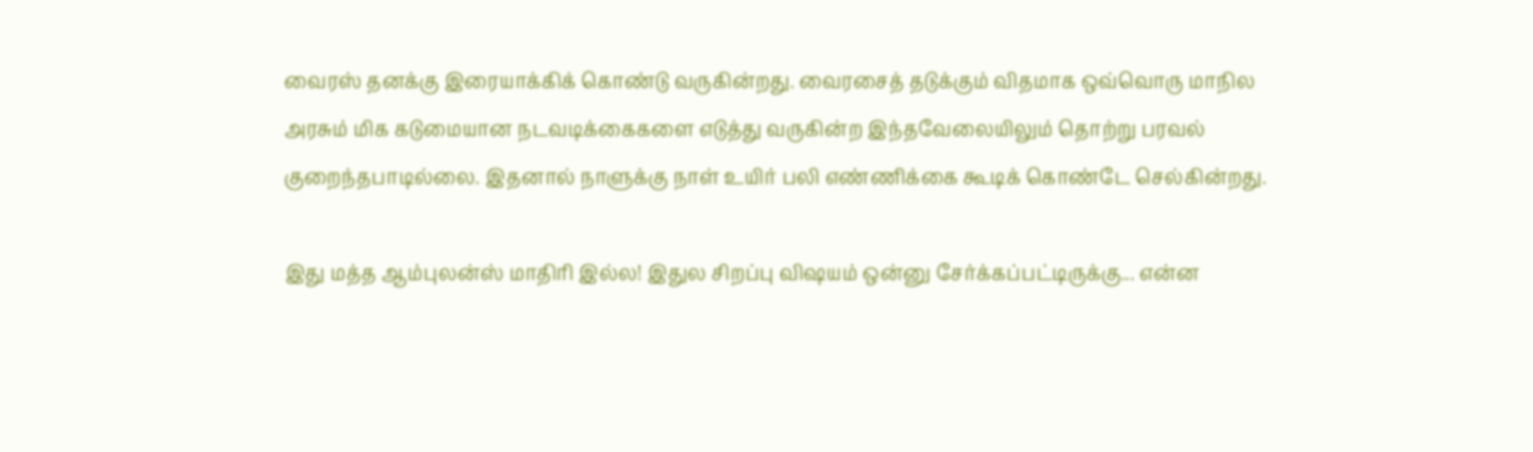வைரஸ் தனக்கு இரையாக்கிக் கொண்டு வருகின்றது. வைரசைத் தடுக்கும் விதமாக ஒவ்வொரு மாநில அரசும் மிக கடுமையான நடவடிக்கைகளை எடுத்து வருகின்ற இந்தவேலையிலும் தொற்று பரவல் குறைந்தபாடில்லை. இதனால் நாளுக்கு நாள் உயிர் பலி எண்ணிக்கை கூடிக் கொண்டே செல்கின்றது.

இது மத்த ஆம்புலன்ஸ் மாதிரி இல்ல! இதுல சிறப்பு விஷயம் ஒன்னு சேர்க்கப்பட்டிருக்கு... என்ன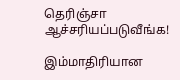தெரிஞ்சா ஆச்சரியப்படுவீங்க!

இம்மாதிரியான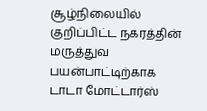சூழ்நிலையில் குறிப்பிட்ட நகரத்தின் மருத்துவ பயன்பாட்டிற்காக டாடா மோட்டார்ஸ்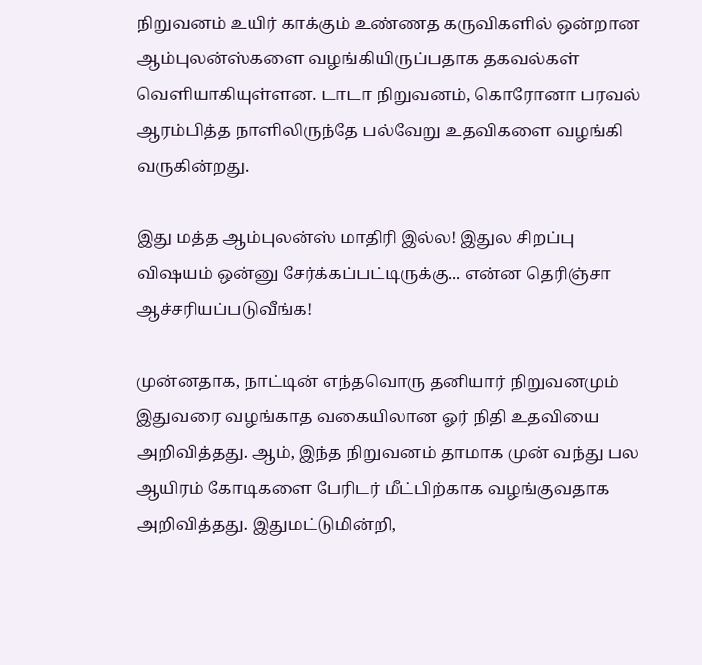நிறுவனம் உயிர் காக்கும் உண்ணத கருவிகளில் ஒன்றான ஆம்புலன்ஸ்களை வழங்கியிருப்பதாக தகவல்கள் வெளியாகியுள்ளன. டாடா நிறுவனம், கொரோனா பரவல் ஆரம்பித்த நாளிலிருந்தே பல்வேறு உதவிகளை வழங்கி வருகின்றது.

இது மத்த ஆம்புலன்ஸ் மாதிரி இல்ல! இதுல சிறப்பு விஷயம் ஒன்னு சேர்க்கப்பட்டிருக்கு... என்ன தெரிஞ்சா ஆச்சரியப்படுவீங்க!

முன்னதாக, நாட்டின் எந்தவொரு தனியார் நிறுவனமும் இதுவரை வழங்காத வகையிலான ஓர் நிதி உதவியை அறிவித்தது. ஆம், இந்த நிறுவனம் தாமாக முன் வந்து பல ஆயிரம் கோடிகளை பேரிடர் மீட்பிற்காக வழங்குவதாக அறிவித்தது. இதுமட்டுமின்றி,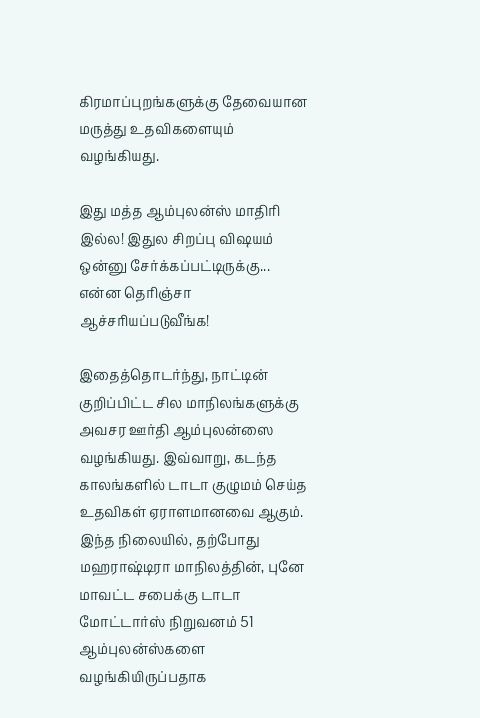கிரமாப்புறங்களுக்கு தேவையான மருத்து உதவிகளையும் வழங்கியது.

இது மத்த ஆம்புலன்ஸ் மாதிரி இல்ல! இதுல சிறப்பு விஷயம் ஒன்னு சேர்க்கப்பட்டிருக்கு... என்ன தெரிஞ்சா ஆச்சரியப்படுவீங்க!

இதைத்தொடர்ந்து, நாட்டின் குறிப்பிட்ட சில மாநிலங்களுக்கு அவசர ஊர்தி ஆம்புலன்ஸை வழங்கியது. இவ்வாறு, கடந்த காலங்களில் டாடா குழுமம் செய்த உதவிகள் ஏராளமானவை ஆகும். இந்த நிலையில், தற்போது மஹராஷ்டிரா மாநிலத்தின், புனே மாவட்ட சபைக்கு டாடா மோட்டார்ஸ் நிறுவனம் 51 ஆம்புலன்ஸ்களை வழங்கியிருப்பதாக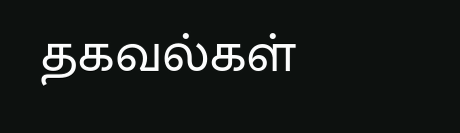தகவல்கள்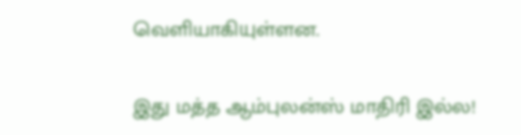வெளியாகியுள்ளன.

இது மத்த ஆம்புலன்ஸ் மாதிரி இல்ல!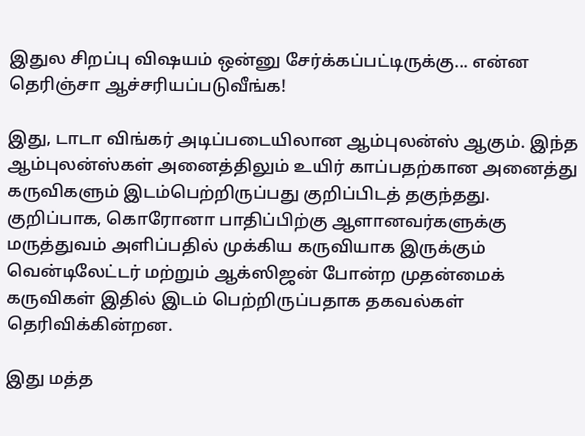இதுல சிறப்பு விஷயம் ஒன்னு சேர்க்கப்பட்டிருக்கு... என்ன தெரிஞ்சா ஆச்சரியப்படுவீங்க!

இது, டாடா விங்கர் அடிப்படையிலான ஆம்புலன்ஸ் ஆகும். இந்த ஆம்புலன்ஸ்கள் அனைத்திலும் உயிர் காப்பதற்கான அனைத்து கருவிகளும் இடம்பெற்றிருப்பது குறிப்பிடத் தகுந்தது. குறிப்பாக, கொரோனா பாதிப்பிற்கு ஆளானவர்களுக்கு மருத்துவம் அளிப்பதில் முக்கிய கருவியாக இருக்கும் வென்டிலேட்டர் மற்றும் ஆக்ஸிஜன் போன்ற முதன்மைக் கருவிகள் இதில் இடம் பெற்றிருப்பதாக தகவல்கள் தெரிவிக்கின்றன.

இது மத்த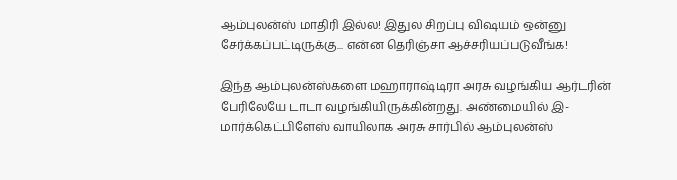ஆம்புலன்ஸ் மாதிரி இல்ல! இதுல சிறப்பு விஷயம் ஒன்னு சேர்க்கப்பட்டிருக்கு... என்ன தெரிஞ்சா ஆச்சரியப்படுவீங்க!

இந்த ஆம்புலன்ஸ்களை மஹாராஷ்டிரா அரசு வழங்கிய ஆர்டரின் பேரிலேயே டாடா வழங்கியிருக்கின்றது. அண்மையில் இ-மார்க்கெட்பிளேஸ் வாயிலாக அரசு சார்பில் ஆம்புலன்ஸ்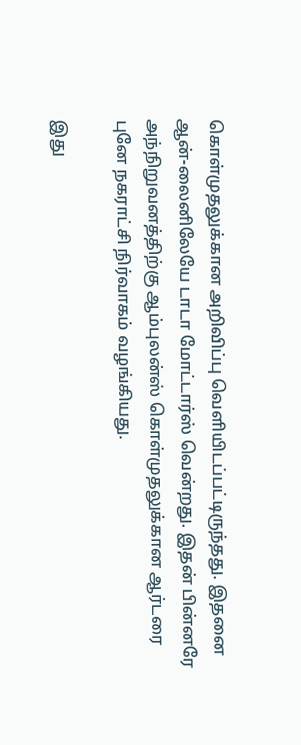கொள்முதலுக்கான அறிவிப்பு வெளியிடப்பட்டிருந்தது. இதனை ஆன்-லைனிலேயே டாடா மோட்டார்ஸ் வென்றது. இதன் பின்னரே அந்நிறுவனத்திற்கு ஆம்புலன்ஸ் கொள்முதலுக்கான ஆர்டரை புனே நகராட்சி நிர்வாகம் வழங்கியது.

இது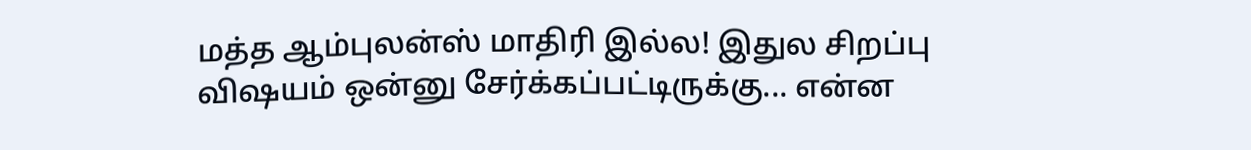மத்த ஆம்புலன்ஸ் மாதிரி இல்ல! இதுல சிறப்பு விஷயம் ஒன்னு சேர்க்கப்பட்டிருக்கு... என்ன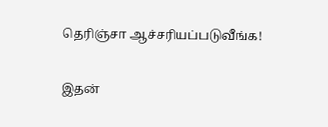தெரிஞ்சா ஆச்சரியப்படுவீங்க!

இதன்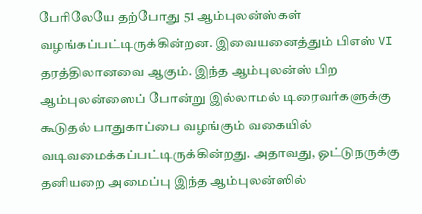பேரிலேயே தற்போது 51 ஆம்புலன்ஸ்கள் வழங்கப்பட்டிருக்கின்றன. இவையனைத்தும் பிஎஸ் VI தரத்திலானவை ஆகும். இந்த ஆம்புலன்ஸ் பிற ஆம்புலன்ஸைப் போன்று இல்லாமல் டிரைவர்களுக்கு கூடுதல் பாதுகாப்பை வழங்கும் வகையில் வடிவமைக்கப்பட்டிருக்கின்றது. அதாவது, ஓட்டுநருக்கு தனியறை அமைப்பு இந்த ஆம்புலன்ஸில்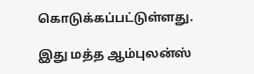கொடுக்கப்பட்டுள்ளது.

இது மத்த ஆம்புலன்ஸ்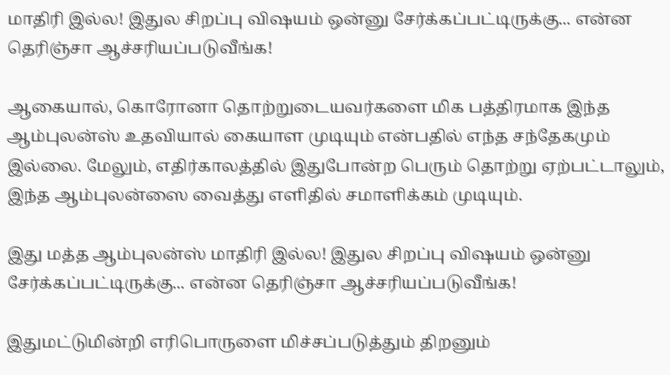மாதிரி இல்ல! இதுல சிறப்பு விஷயம் ஒன்னு சேர்க்கப்பட்டிருக்கு... என்ன தெரிஞ்சா ஆச்சரியப்படுவீங்க!

ஆகையால், கொரோனா தொற்றுடையவர்களை மிக பத்திரமாக இந்த ஆம்புலன்ஸ் உதவியால் கையாள முடியும் என்பதில் எந்த சந்தேகமும் இல்லை. மேலும், எதிர்காலத்தில் இதுபோன்ற பெரும் தொற்று ஏற்பட்டாலும், இந்த ஆம்புலன்ஸை வைத்து எளிதில் சமாளிக்கம் முடியும்.

இது மத்த ஆம்புலன்ஸ் மாதிரி இல்ல! இதுல சிறப்பு விஷயம் ஒன்னு சேர்க்கப்பட்டிருக்கு... என்ன தெரிஞ்சா ஆச்சரியப்படுவீங்க!

இதுமட்டுமின்றி எரிபொருளை மிச்சப்படுத்தும் திறனும்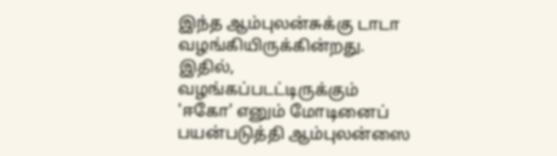இந்த ஆம்புலன்சுக்கு டாடா வழங்கியிருக்கின்றது. இதில், வழங்கப்படட்டிருக்கும் 'ஈகோ' எனும் மோடினைப் பயன்படுத்தி ஆம்புலன்ஸை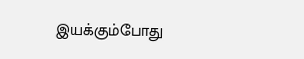இயக்கும்போது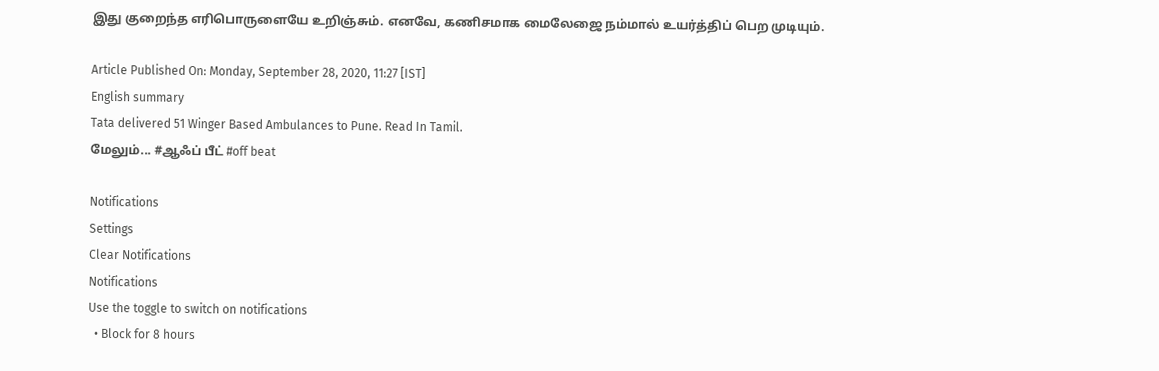இது குறைந்த எரிபொருளையே உறிஞ்சும். எனவே, கணிசமாக மைலேஜை நம்மால் உயர்த்திப் பெற முடியும்.

Article Published On: Monday, September 28, 2020, 11:27 [IST]
English summary
Tata delivered 51 Winger Based Ambulances to Pune. Read In Tamil.
மேலும்... #ஆஃப் பீட் #off beat

Notifications
Settings
Clear Notifications
Notifications
Use the toggle to switch on notifications
  • Block for 8 hours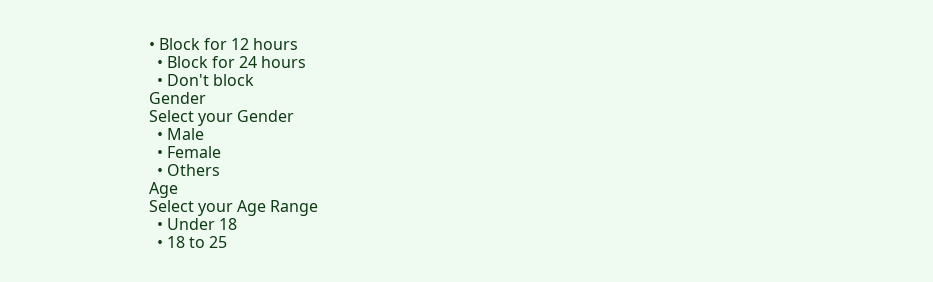• Block for 12 hours
  • Block for 24 hours
  • Don't block
Gender
Select your Gender
  • Male
  • Female
  • Others
Age
Select your Age Range
  • Under 18
  • 18 to 25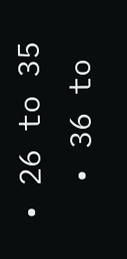• 26 to 35
  • 36 to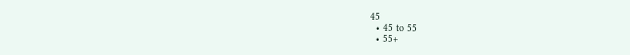45
  • 45 to 55
  • 55+